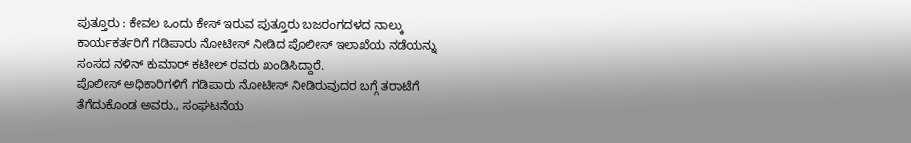ಪುತ್ತೂರು : ಕೇವಲ ಒಂದು ಕೇಸ್ ಇರುವ ಪುತ್ತೂರು ಬಜರಂಗದಳದ ನಾಲ್ಕು ಕಾರ್ಯಕರ್ತರಿಗೆ ಗಡಿಪಾರು ನೋಟೀಸ್ ನೀಡಿದ ಪೊಲೀಸ್ ಇಲಾಖೆಯ ನಡೆಯನ್ನು ಸಂಸದ ನಳಿನ್ ಕುಮಾರ್ ಕಟೀಲ್ ರವರು ಖಂಡಿಸಿದ್ದಾರೆ.
ಪೊಲೀಸ್ ಅಧಿಕಾರಿಗಳಿಗೆ ಗಡಿಪಾರು ನೋಟೀಸ್ ನೀಡಿರುವುದರ ಬಗ್ಗೆ ತರಾಟೆಗೆ ತೆಗೆದುಕೊಂಡ ಅವರು., ಸಂಘಟನೆಯ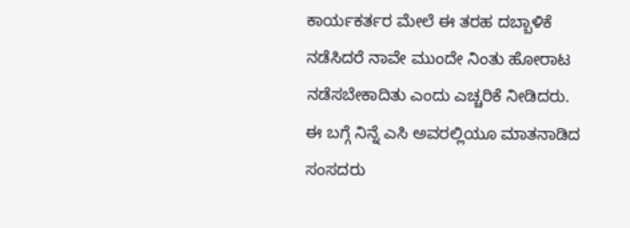ಕಾರ್ಯಕರ್ತರ ಮೇಲೆ ಈ ತರಹ ದಬ್ಬಾಳಿಕೆ ನಡೆಸಿದರೆ ನಾವೇ ಮುಂದೇ ನಿಂತು ಹೋರಾಟ ನಡೆಸಬೇಕಾದಿತು ಎಂದು ಎಚ್ಚರಿಕೆ ನೀಡಿದರು.
ಈ ಬಗ್ಗೆ ನಿನ್ನೆ ಎಸಿ ಅವರಲ್ಲಿಯೂ ಮಾತನಾಡಿದ ಸಂಸದರು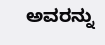ಅವರನ್ನು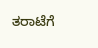ತರಾಟೆಗೆ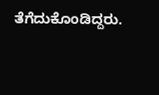ತೆಗೆದುಕೊಂಡಿದ್ದರು.